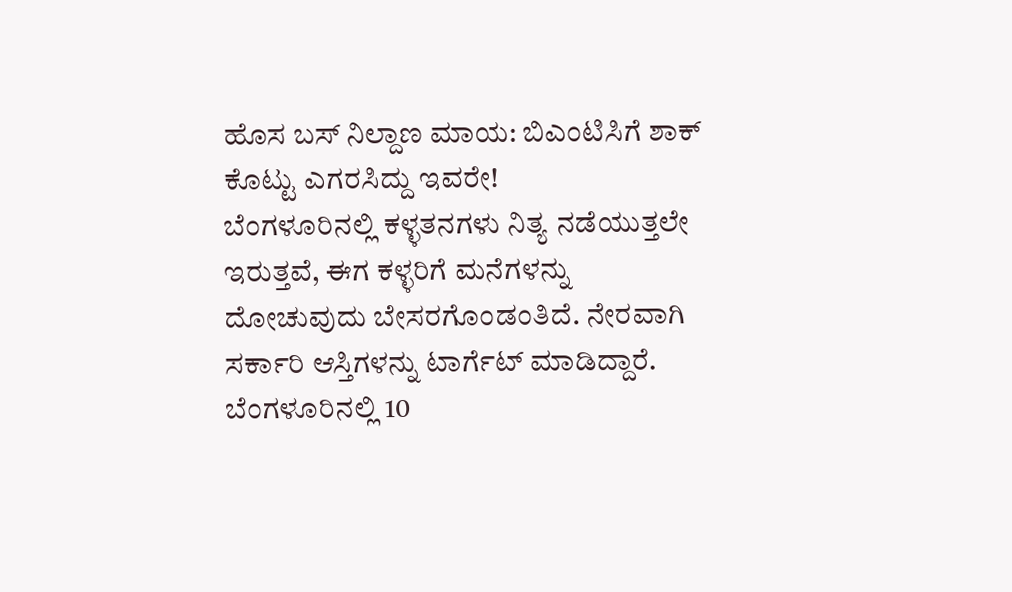ಹೊಸ ಬಸ್ ನಿಲ್ದಾಣ ಮಾಯ: ಬಿಎಂಟಿಸಿಗೆ ಶಾಕ್ ಕೊಟ್ಟು ಎಗರಸಿದ್ದು ಇವರೇ!
ಬೆಂಗಳೂರಿನಲ್ಲಿ ಕಳ್ಳತನಗಳು ನಿತ್ಯ ನಡೆಯುತ್ತಲೇ ಇರುತ್ತವೆ, ಈಗ ಕಳ್ಳರಿಗೆ ಮನೆಗಳನ್ನು ದೋಚುವುದು ಬೇಸರಗೊಂಡಂತಿದೆ. ನೇರವಾಗಿ ಸರ್ಕಾರಿ ಆಸ್ತಿಗಳನ್ನು ಟಾರ್ಗೆಟ್ ಮಾಡಿದ್ದಾರೆ. ಬೆಂಗಳೂರಿನಲ್ಲಿ 10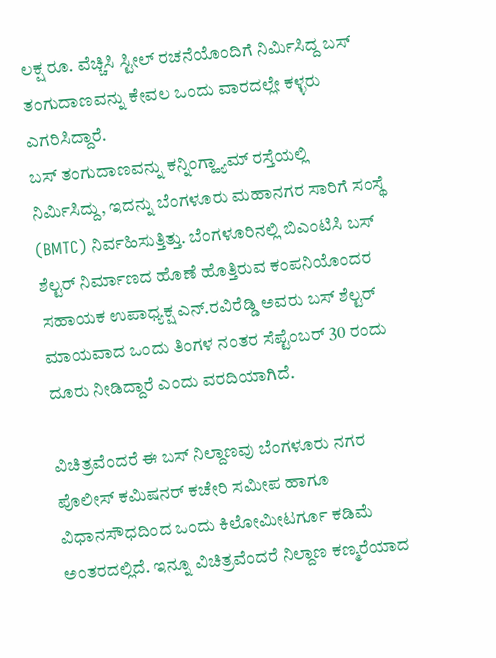ಲಕ್ಷ ರೂ. ವೆಚ್ಚಿಸಿ ಸ್ಟೀಲ್ ರಚನೆಯೊಂದಿಗೆ ನಿರ್ಮಿಸಿದ್ದ ಬಸ್ ತಂಗುದಾಣವನ್ನು ಕೇವಲ ಒಂದು ವಾರದಲ್ಲೇ ಕಳ್ಳರು ಎಗರಿಸಿದ್ದಾರೆ.
ಬಸ್ ತಂಗುದಾಣವನ್ನು ಕನ್ನಿಂಗ್ಹ್ಯಾಮ್ ರಸ್ತೆಯಲ್ಲಿ ನಿರ್ಮಿಸಿದ್ದು, ಇದನ್ನು ಬೆಂಗಳೂರು ಮಹಾನಗರ ಸಾರಿಗೆ ಸಂಸ್ಥೆ (BMTC) ನಿರ್ವಹಿಸುತ್ತಿತ್ತು. ಬೆಂಗಳೂರಿನಲ್ಲಿ ಬಿಎಂಟಿಸಿ ಬಸ್ ಶೆಲ್ಟರ್ ನಿರ್ಮಾಣದ ಹೊಣೆ ಹೊತ್ತಿರುವ ಕಂಪನಿಯೊಂದರ ಸಹಾಯಕ ಉಪಾಧ್ಯಕ್ಷ ಎನ್.ರವಿರೆಡ್ಡಿ ಅವರು ಬಸ್ ಶೆಲ್ಟರ್ ಮಾಯವಾದ ಒಂದು ತಿಂಗಳ ನಂತರ ಸೆಪ್ಟೆಂಬರ್ 30 ರಂದು ದೂರು ನೀಡಿದ್ದಾರೆ ಎಂದು ವರದಿಯಾಗಿದೆ.

ವಿಚಿತ್ರವೆಂದರೆ ಈ ಬಸ್ ನಿಲ್ದಾಣವು ಬೆಂಗಳೂರು ನಗರ ಪೊಲೀಸ್ ಕಮಿಷನರ್ ಕಚೇರಿ ಸಮೀಪ ಹಾಗೂ ವಿಧಾನಸೌಧದಿಂದ ಒಂದು ಕಿಲೋಮೀಟರ್ಗೂ ಕಡಿಮೆ ಅಂತರದಲ್ಲಿದೆ. ಇನ್ನೂ ವಿಚಿತ್ರವೆಂದರೆ ನಿಲ್ದಾಣ ಕಣ್ಮರೆಯಾದ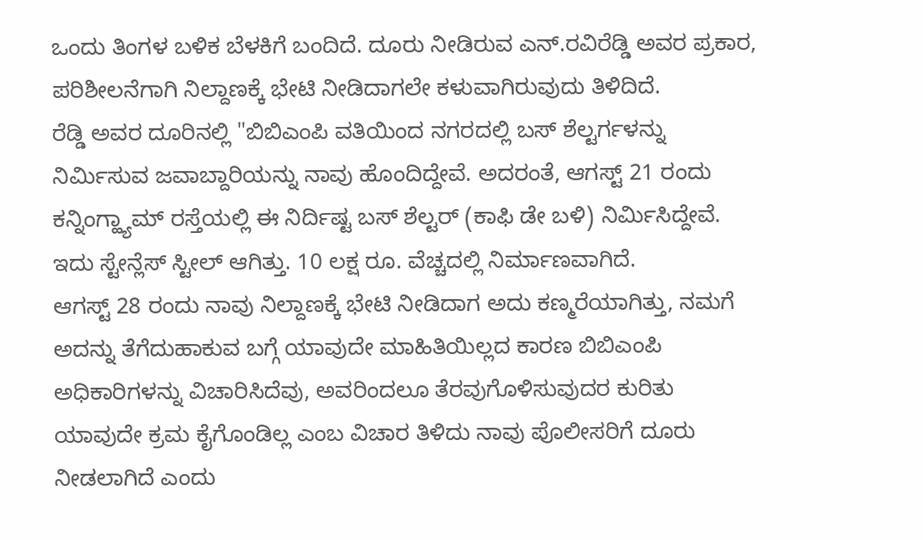ಒಂದು ತಿಂಗಳ ಬಳಿಕ ಬೆಳಕಿಗೆ ಬಂದಿದೆ. ದೂರು ನೀಡಿರುವ ಎನ್.ರವಿರೆಡ್ಡಿ ಅವರ ಪ್ರಕಾರ, ಪರಿಶೀಲನೆಗಾಗಿ ನಿಲ್ದಾಣಕ್ಕೆ ಭೇಟಿ ನೀಡಿದಾಗಲೇ ಕಳುವಾಗಿರುವುದು ತಿಳಿದಿದೆ.
ರೆಡ್ಡಿ ಅವರ ದೂರಿನಲ್ಲಿ "ಬಿಬಿಎಂಪಿ ವತಿಯಿಂದ ನಗರದಲ್ಲಿ ಬಸ್ ಶೆಲ್ಟರ್ಗಳನ್ನು ನಿರ್ಮಿಸುವ ಜವಾಬ್ದಾರಿಯನ್ನು ನಾವು ಹೊಂದಿದ್ದೇವೆ. ಅದರಂತೆ, ಆಗಸ್ಟ್ 21 ರಂದು ಕನ್ನಿಂಗ್ಹ್ಯಾಮ್ ರಸ್ತೆಯಲ್ಲಿ ಈ ನಿರ್ದಿಷ್ಟ ಬಸ್ ಶೆಲ್ಟರ್ (ಕಾಫಿ ಡೇ ಬಳಿ) ನಿರ್ಮಿಸಿದ್ದೇವೆ. ಇದು ಸ್ಟೇನ್ಲೆಸ್ ಸ್ಟೀಲ್ ಆಗಿತ್ತು. 10 ಲಕ್ಷ ರೂ. ವೆಚ್ಚದಲ್ಲಿ ನಿರ್ಮಾಣವಾಗಿದೆ.
ಆಗಸ್ಟ್ 28 ರಂದು ನಾವು ನಿಲ್ದಾಣಕ್ಕೆ ಭೇಟಿ ನೀಡಿದಾಗ ಅದು ಕಣ್ಮರೆಯಾಗಿತ್ತು, ನಮಗೆ ಅದನ್ನು ತೆಗೆದುಹಾಕುವ ಬಗ್ಗೆ ಯಾವುದೇ ಮಾಹಿತಿಯಿಲ್ಲದ ಕಾರಣ ಬಿಬಿಎಂಪಿ ಅಧಿಕಾರಿಗಳನ್ನು ವಿಚಾರಿಸಿದೆವು, ಅವರಿಂದಲೂ ತೆರವುಗೊಳಿಸುವುದರ ಕುರಿತು ಯಾವುದೇ ಕ್ರಮ ಕೈಗೊಂಡಿಲ್ಲ ಎಂಬ ವಿಚಾರ ತಿಳಿದು ನಾವು ಪೊಲೀಸರಿಗೆ ದೂರು ನೀಡಲಾಗಿದೆ ಎಂದು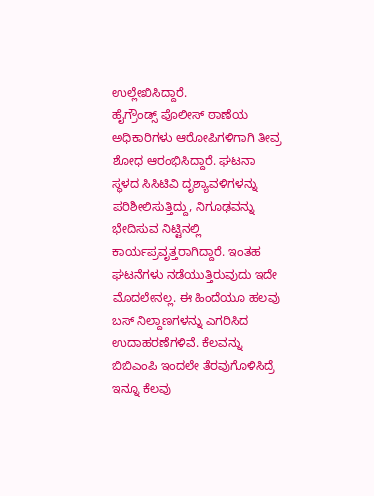ಉಲ್ಲೇಖಿಸಿದ್ದಾರೆ.
ಹೈಗ್ರೌಂಡ್ಸ್ ಪೊಲೀಸ್ ಠಾಣೆಯ ಅಧಿಕಾರಿಗಳು ಆರೋಪಿಗಳಿಗಾಗಿ ತೀವ್ರ ಶೋಧ ಆರಂಭಿಸಿದ್ದಾರೆ. ಘಟನಾ ಸ್ಥಳದ ಸಿಸಿಟಿವಿ ದೃಶ್ಯಾವಳಿಗಳನ್ನು ಪರಿಶೀಲಿಸುತ್ತಿದ್ದು, ನಿಗೂಢವನ್ನು ಭೇದಿಸುವ ನಿಟ್ಟಿನಲ್ಲಿ ಕಾರ್ಯಪ್ರವೃತ್ತರಾಗಿದ್ದಾರೆ. ಇಂತಹ ಘಟನೆಗಳು ನಡೆಯುತ್ತಿರುವುದು ಇದೇ ಮೊದಲೇನಲ್ಲ. ಈ ಹಿಂದೆಯೂ ಹಲವು ಬಸ್ ನಿಲ್ದಾಣಗಳನ್ನು ಎಗರಿಸಿದ ಉದಾಹರಣೆಗಳಿವೆ. ಕೆಲವನ್ನು ಬಿಬಿಎಂಪಿ ಇಂದಲೇ ತೆರವುಗೊಳಿಸಿದ್ರೆ ಇನ್ನೂ ಕೆಲವು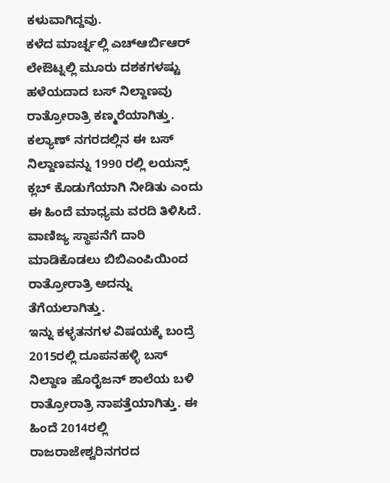ಕಳುವಾಗಿದ್ದವು.
ಕಳೆದ ಮಾರ್ಚ್ನಲ್ಲಿ ಎಚ್ಆರ್ಬಿಆರ್ ಲೇಔಟ್ನಲ್ಲಿ ಮೂರು ದಶಕಗಳಷ್ಟು ಹಳೆಯದಾದ ಬಸ್ ನಿಲ್ದಾಣವು ರಾತ್ರೋರಾತ್ರಿ ಕಣ್ಮರೆಯಾಗಿತ್ತು. ಕಲ್ಯಾಣ್ ನಗರದಲ್ಲಿನ ಈ ಬಸ್ ನಿಲ್ದಾಣವನ್ನು 1990 ರಲ್ಲಿ ಲಯನ್ಸ್ ಕ್ಲಬ್ ಕೊಡುಗೆಯಾಗಿ ನೀಡಿತು ಎಂದು ಈ ಹಿಂದೆ ಮಾಧ್ಯಮ ವರದಿ ತಿಳಿಸಿದೆ. ವಾಣಿಜ್ಯ ಸ್ಥಾಪನೆಗೆ ದಾರಿ ಮಾಡಿಕೊಡಲು ಬಿಬಿಎಂಪಿಯಿಂದ ರಾತ್ರೋರಾತ್ರಿ ಅದನ್ನು ತೆಗೆಯಲಾಗಿತ್ತು.
ಇನ್ನು ಕಳ್ಳತನಗಳ ವಿಷಯಕ್ಕೆ ಬಂದ್ರೆ 2015ರಲ್ಲಿ ದೂಪನಹಳ್ಳಿ ಬಸ್ ನಿಲ್ದಾಣ ಹೊರೈಜನ್ ಶಾಲೆಯ ಬಳಿ ರಾತ್ರೋರಾತ್ರಿ ನಾಪತ್ತೆಯಾಗಿತ್ತು. ಈ ಹಿಂದೆ 2014ರಲ್ಲಿ ರಾಜರಾಜೇಶ್ವರಿನಗರದ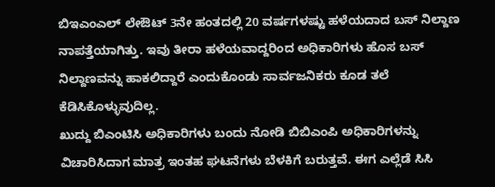ಬಿಇಎಂಎಲ್ ಲೇಔಟ್ 3ನೇ ಹಂತದಲ್ಲಿ 20 ವರ್ಷಗಳಷ್ಟು ಹಳೆಯದಾದ ಬಸ್ ನಿಲ್ದಾಣ ನಾಪತ್ತೆಯಾಗಿತ್ತು. ಇವು ತೀರಾ ಹಳೆಯವಾದ್ದರಿಂದ ಅಧಿಕಾರಿಗಳು ಹೊಸ ಬಸ್ ನಿಲ್ದಾಣವನ್ನು ಹಾಕಲಿದ್ದಾರೆ ಎಂದುಕೊಂಡು ಸಾರ್ವಜನಿಕರು ಕೂಡ ತಲೆ ಕೆಡಿಸಿಕೊಳ್ಳುವುದಿಲ್ಲ.
ಖುದ್ದು ಬಿಎಂಟಿಸಿ ಅಧಿಕಾರಿಗಳು ಬಂದು ನೋಡಿ ಬಿಬಿಎಂಪಿ ಅಧಿಕಾರಿಗಳನ್ನು ವಿಚಾರಿಸಿದಾಗ ಮಾತ್ರ ಇಂತಹ ಘಟನೆಗಳು ಬೆಳಕಿಗೆ ಬರುತ್ತವೆ. ಈಗ ಎಲ್ಲೆಡೆ ಸಿಸಿ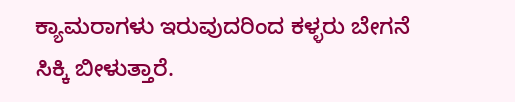ಕ್ಯಾಮರಾಗಳು ಇರುವುದರಿಂದ ಕಳ್ಳರು ಬೇಗನೆ ಸಿಕ್ಕಿ ಬೀಳುತ್ತಾರೆ.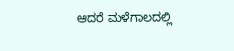ಆದರೆ ಮಳೆಗಾಲದಲ್ಲಿ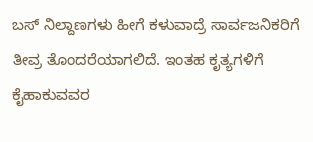ಬಸ್ ನಿಲ್ದಾಣಗಳು ಹೀಗೆ ಕಳುವಾದ್ರೆ ಸಾರ್ವಜನಿಕರಿಗೆ ತೀವ್ರ ತೊಂದರೆಯಾಗಲಿದೆ. ಇಂತಹ ಕೃತ್ಯಗಳಿಗೆ ಕೈಹಾಕುವವರ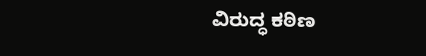ವಿರುದ್ಧ ಕಠಿಣ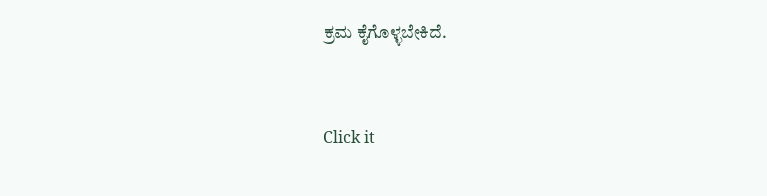ಕ್ರಮ ಕೈಗೊಳ್ಳಬೇಕಿದೆ.


Click it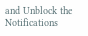and Unblock the Notifications